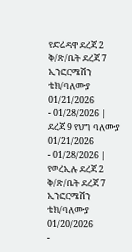የድሬዳዋ ደረጃ 2 ቅ/ጽ/ቤት ደረጃ 7 ኢንፎርሜሽን ቴክ/ባለሙያ
01/21/2026
- 01/28/2026 |
ደረጃ 9 የህግ ባለሙያ
01/21/2026
- 01/28/2026 |
የወረኢሉ ደረጃ 2 ቅ/ጽ/ቤት ደረጃ 7 ኢንፎርሜሽን ቴክ/ባለሙያ
01/20/2026
-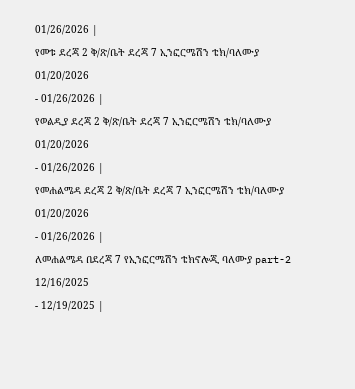01/26/2026 |
የመቱ ደረጃ 2 ቅ/ጽ/ቤት ደረጃ 7 ኢንፎርሜሽን ቴክ/ባለሙያ
01/20/2026
- 01/26/2026 |
የወልዲያ ደረጃ 2 ቅ/ጽ/ቤት ደረጃ 7 ኢንፎርሜሽን ቴክ/ባለሙያ
01/20/2026
- 01/26/2026 |
የመሐልሜዳ ደረጃ 2 ቅ/ጽ/ቤት ደረጃ 7 ኢንፎርሜሽን ቴክ/ባለሙያ
01/20/2026
- 01/26/2026 |
ለመሐልሜዳ በደረጃ 7 የኢንፎርሜሽን ቴክኖሎጂ ባለሙያ part-2
12/16/2025
- 12/19/2025 |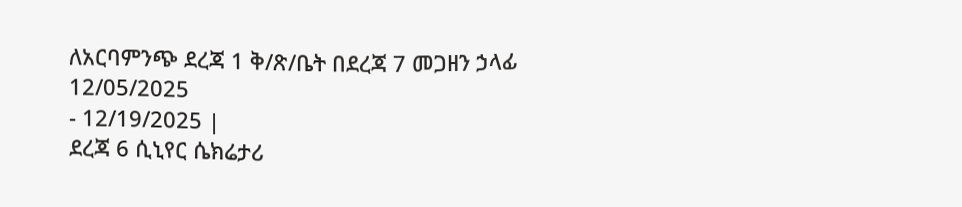ለአርባምንጭ ደረጃ 1 ቅ/ጽ/ቤት በደረጃ 7 መጋዘን ኃላፊ
12/05/2025
- 12/19/2025 |
ደረጃ 6 ሲኒየር ሴክሬታሪ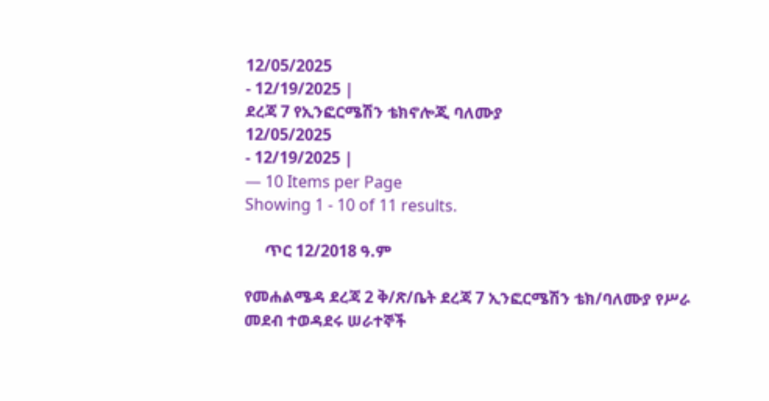12/05/2025
- 12/19/2025 |
ደረጃ 7 የኢንፎርሜሽን ቴክኖሎጂ ባለሙያ
12/05/2025
- 12/19/2025 |
— 10 Items per Page
Showing 1 - 10 of 11 results.

     ጥር 12/2018 ዓ.ም

የመሐልሜዳ ደረጃ 2 ቅ/ጽ/ቤት ደረጃ 7 ኢንፎርሜሽን ቴክ/ባለሙያ የሥራ መደብ ተወዳደሩ ሠራተኞች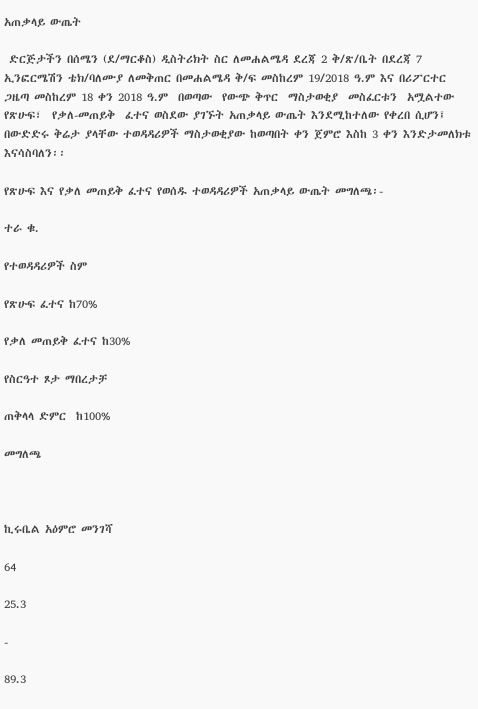አጠቃላይ ውጤት

 ድርጅታችን በሰሜን (ደ/ማርቆስ) ዲስትሪክት ስር ለመሐልሜዳ ደረጃ 2 ቅ/ጽ/ቤት በደረጃ 7 ኢንፎርሜሽን ቴክ/ባለሙያ ለመቅጠር በመሐልሜዳ ቅ/ፍ መስከረም 19/2018 ዓ.ም እና በሪፖርተር ጋዜጣ መስከረም 18 ቀን 2018 ዓ.ም  በወጣው  የውጭ ቅጥር  ማስታወቂያ  መስፈርቱን  አሟልተው  የጽሁፍ፣  የቃለ-መጠይቅ  ፈተና ወስደው ያገኙት አጠቃላይ ውጤት እንደሚከተለው የቀረበ ሲሆን፤ በውድድሩ ቅሬታ ያላቸው ተወዳዳሪዎች ማስታወቂያው ከወጣበት ቀን ጀምሮ እስከ 3 ቀን እንድታመለክቱ እናሳስባለን፡፡

የጽሁፍ እና የቃለ መጠይቅ ፈተና የወሰዱ ተወዳዳሪዎች አጠቃላይ ውጤት መግለጫ፡-

ተራ ቁ.

የተወዳዳሪዎች ስም

የጽሁፍ ፈተና ከ70%

የቃለ መጠይቅ ፈተና ከ30%

የስርዓተ ጾታ ማበረታቻ

ጠቅላላ ድምር  ከ100%

መግለጫ



ኪሩቤል አዕምሮ መንገሻ

64

25.3

-

89.3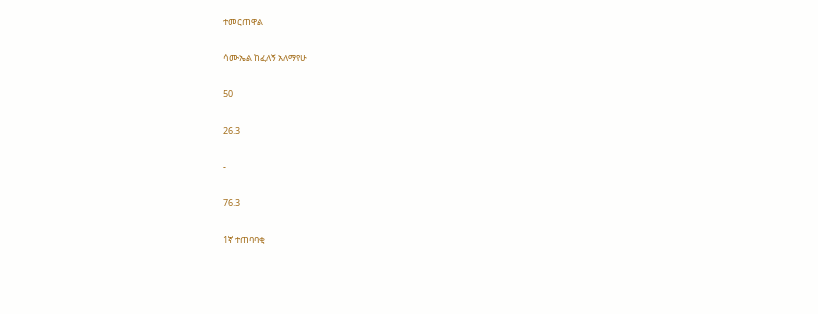ተመርጠዋል

ሳሙኤል ከፈለኝ አለማየሁ

50

26.3

-

76.3

1ኛ ተጠባባቂ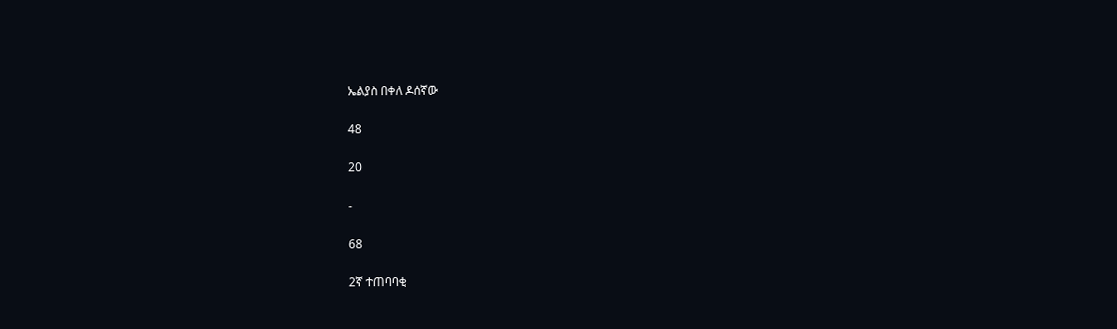ኤልያስ በቀለ ዶሰኛው

48

20

-

68

2ኛ ተጠባባቂ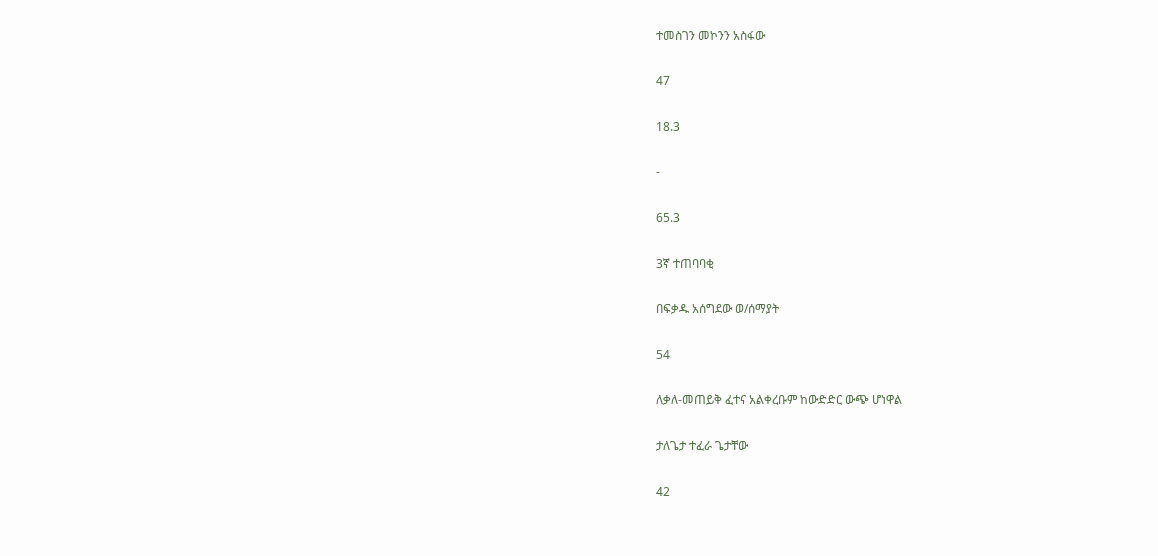ተመስገን መኮንን አስፋው

47

18.3

-

65.3

3ኛ ተጠባባቂ

በፍቃዱ አሰግደው ወ/ሰማያት

54

ለቃለ-መጠይቅ ፈተና አልቀረቡም ከውድድር ውጭ ሆነዋል

ታለጌታ ተፈራ ጌታቸው

42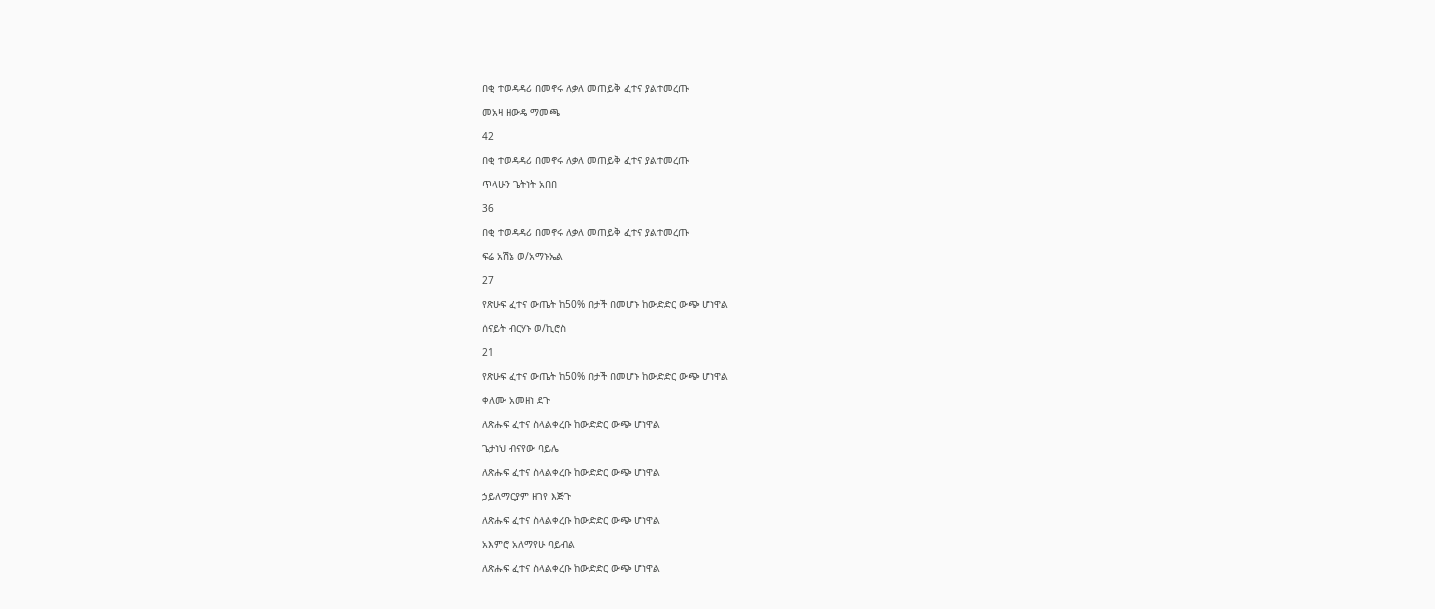በቂ ተወዳዳሪ በመኖሩ ለቃለ መጠይቅ ፈተና ያልተመረጡ

መአዛ ዘውዴ ማመጫ

42

በቂ ተወዳዳሪ በመኖሩ ለቃለ መጠይቅ ፈተና ያልተመረጡ

ጥላሁን ጌትነት አበበ

36

በቂ ተወዳዳሪ በመኖሩ ለቃለ መጠይቅ ፈተና ያልተመረጡ

ፍሬ አሽኔ ወ/አማኑኤል

27

የጽሁፍ ፈተና ውጤት ከ50% በታች በመሆኑ ከውድድር ውጭ ሆነዋል

ሰናይት ብርሃኑ ወ/ኪሮስ

21

የጽሁፍ ፈተና ውጤት ከ50% በታች በመሆኑ ከውድድር ውጭ ሆነዋል

ቀለሙ አመዘነ ደጉ

ለጽሑፍ ፈተና ስላልቀረቡ ከውድድር ውጭ ሆነዋል

ጌታነህ ብናየው ባይሌ

ለጽሑፍ ፈተና ስላልቀረቡ ከውድድር ውጭ ሆነዋል

ኃይለማርያም ዘገየ እጅጉ

ለጽሑፍ ፈተና ስላልቀረቡ ከውድድር ውጭ ሆነዋል

አእምሮ አለማየሁ ባይብል

ለጽሑፍ ፈተና ስላልቀረቡ ከውድድር ውጭ ሆነዋል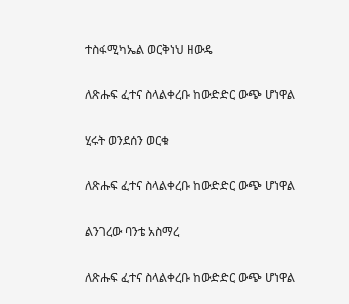ተስፋሚካኤል ወርቅነህ ዘውዴ

ለጽሑፍ ፈተና ስላልቀረቡ ከውድድር ውጭ ሆነዋል

ሂሩት ወንደሰን ወርቁ

ለጽሑፍ ፈተና ስላልቀረቡ ከውድድር ውጭ ሆነዋል

ልንገረው ባንቴ አስማረ

ለጽሑፍ ፈተና ስላልቀረቡ ከውድድር ውጭ ሆነዋል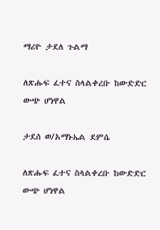ማሪዮ ታደለ ጉልማ

ለጽሑፍ ፈተና ስላልቀረቡ ከውድድር ውጭ ሆነዋል

ታደሰ ወ/አማኑኤል ደምሴ

ለጽሑፍ ፈተና ስላልቀረቡ ከውድድር ውጭ ሆነዋል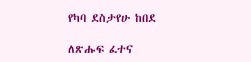የካባ ደስታየሁ ከበደ

ለጽሑፍ ፈተና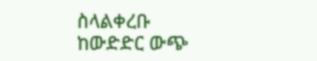ስላልቀረቡ ከውድድር ውጭ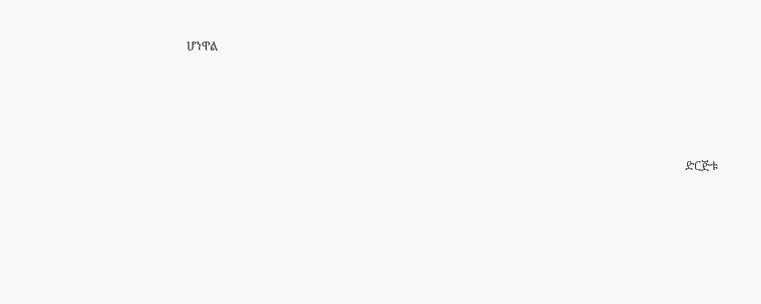ሆነዋል







                                                                                                                                                                      ድርጅቱ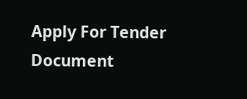Apply For Tender Document